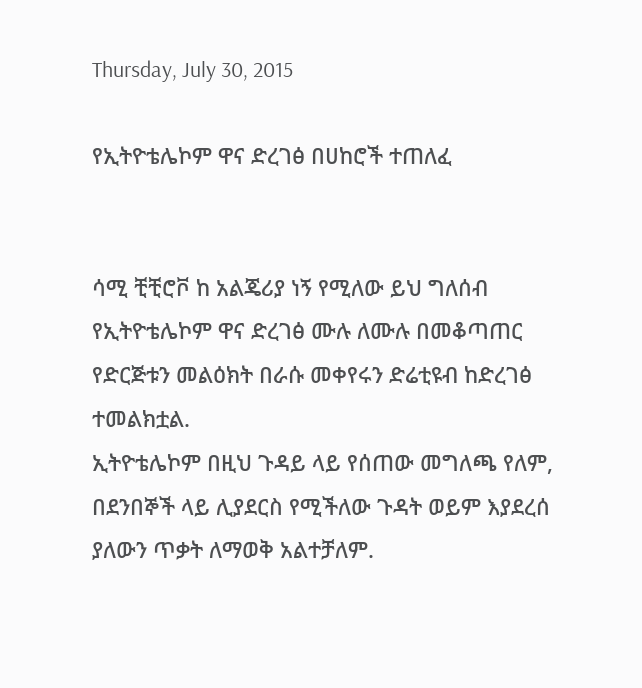Thursday, July 30, 2015

የኢትዮቴሌኮም ዋና ድረገፅ በሀከሮች ተጠለፈ


ሳሚ ቺቺሮቮ ከ አልጄሪያ ነኝ የሚለው ይህ ግለሰብ የኢትዮቴሌኮም ዋና ድረገፅ ሙሉ ለሙሉ በመቆጣጠር የድርጅቱን መልዕክት በራሱ መቀየሩን ድሬቲዩብ ከድረገፅ ተመልክቷል.
ኢትዮቴሌኮም በዚህ ጉዳይ ላይ የሰጠው መግለጫ የለም, በደንበኞች ላይ ሊያደርስ የሚችለው ጉዳት ወይም እያደረሰ ያለውን ጥቃት ለማወቅ አልተቻለም.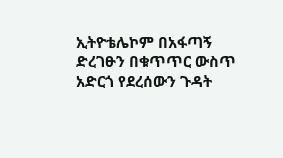ኢትዮቴሌኮም በአፋጣኝ ድረገፁን በቁጥጥር ውስጥ አድርጎ የደረሰውን ጉዳት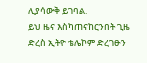ሊያሳውቅ ይገባል.
ይህ ዜና እስካጠናከርንበት ጊዜ ድረስ ኢትዮ ቴሌኮም ድረገፁን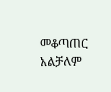መቆጣጠር አልቻለም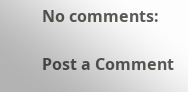No comments:

Post a Comment